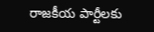రాజకీయ పార్టీలకు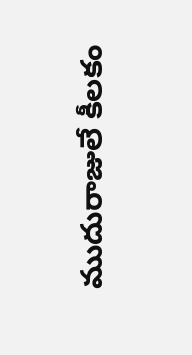ముదురాజులే కీలకం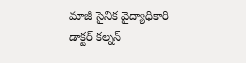మాజీ సైనిక వైద్యాధికారి డాక్టర్ కల్నన్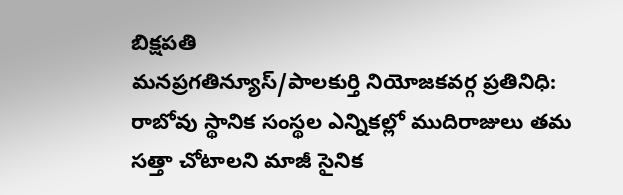బిక్షపతి
మనప్రగతిన్యూస్/పాలకుర్తి నియోజకవర్గ ప్రతినిధి:
రాబోవు స్థానిక సంస్థల ఎన్నికల్లో ముదిరాజులు తమ సత్తా చోటాలని మాజీ సైనిక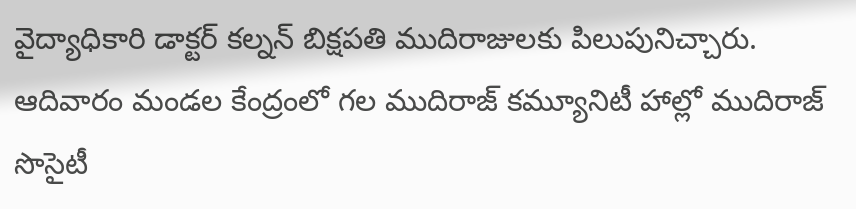వైద్యాధికారి డాక్టర్ కల్నన్ బిక్షపతి ముదిరాజులకు పిలుపునిచ్చారు. ఆదివారం మండల కేంద్రంలో గల ముదిరాజ్ కమ్యూనిటీ హాల్లో ముదిరాజ్ సొసైటీ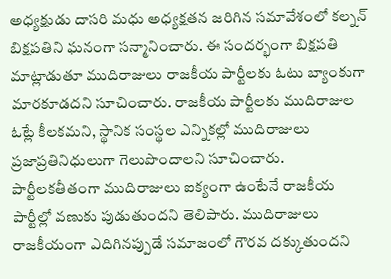అధ్యక్షుడు దాసరి మధు అధ్యక్షతన జరిగిన సమావేశంలో కల్నన్ బిక్షపతిని ఘనంగా సన్మానించారు. ఈ సందర్భంగా బిక్షపతి మాట్లాడుతూ ముదిరాజులు రాజకీయ పార్టీలకు ఓటు బ్యాంకుగా మారకూడదని సూచించారు. రాజకీయ పార్టీలకు ముదిరాజుల ఓట్లే కీలకమని, స్థానిక సంస్థల ఎన్నికల్లో ముదిరాజులు ప్రజాప్రతినిధులుగా గెలుపొందాలని సూచించారు. పార్టీలకతీతంగా ముదిరాజులు ఐక్యంగా ఉంటేనే రాజకీయ పార్టీల్లో వణుకు పుడుతుందని తెలిపారు. ముదిరాజులు రాజకీయంగా ఎదిగినప్పుడే సమాజంలో గౌరవ దక్కుతుందని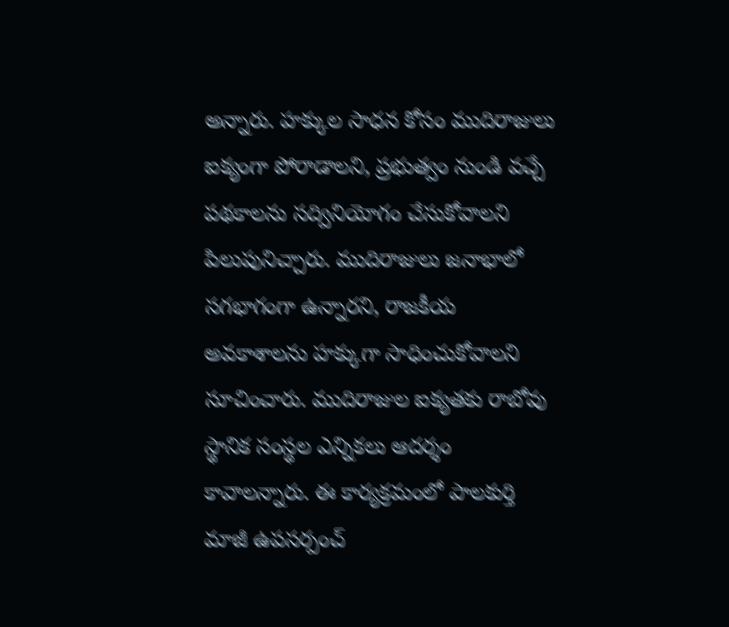అన్నారు. హక్కుల సాధన కోసం ముదిరాజులు ఐక్యంగా పోరాడాలని, ప్రభుత్వం నుండి వచ్చే పథకాలను సద్వినియోగం చేసుకోవాలని పిలుపునిచ్చారు. ముదిరాజులు జనాభాలో సగభాగంగా ఉన్నారని, రాజకీయ అవకాశాలను హక్కుగా సాధించుకోవాలని సూచించారు. ముదిరాజుల ఐక్యతకు రాబోవు స్థానిక సంస్థల ఎన్నికలు ఆదర్శం కావాలన్నారు. ఈ కార్యక్రమంలో పాలకుర్తి మాజీ ఉపసర్పంచ్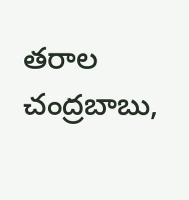తరాల చంద్రబాబు,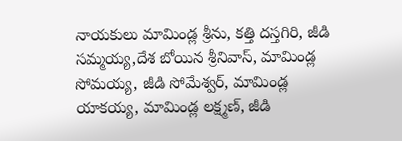నాయకులు మామిండ్ల శ్రీను, కత్తి దస్తగిరి, జీడి సమ్మయ్య,దేశ బోయిన శ్రీనివాస్, మామిండ్ల సోమయ్య, జీడి సోమేశ్వర్, మామిండ్ల యాకయ్య, మామిండ్ల లక్ష్మణ్, జీడి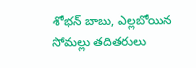శోభన్ బాబు, ఎల్లబోయిన సోమల్లు తదితరులు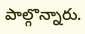పాల్గొన్నారు.